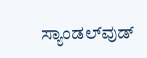ಸ್ಯಾಂಡಲ್‌ವುಡ್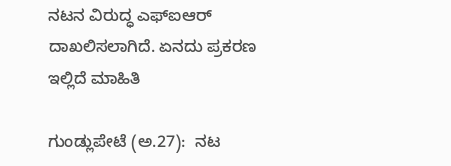ನಟನ ವಿರುದ್ಧ ಎಫ್‌ಐಆರ್ ದಾಖಲಿಸಲಾಗಿದೆ. ಏನದು ಪ್ರಕರಣ ಇಲ್ಲಿದೆ ಮಾಹಿತಿ

ಗುಂಡ್ಲುಪೇಟೆ (ಅ.27):  ನಟ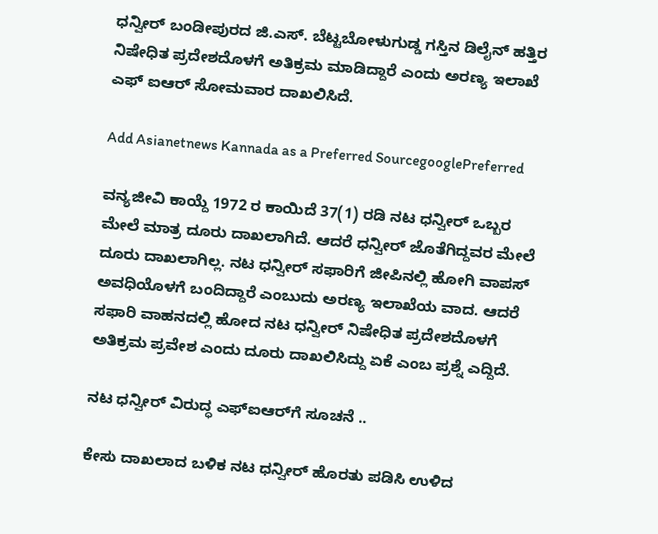ಧನ್ವೀರ್‌ ಬಂಡೀಪುರದ ಜಿ.ಎಸ್‌. ಬೆಟ್ಟಬೋಳುಗುಡ್ಡ ಗಸ್ತಿನ ಡಿಲೈನ್‌ ಹತ್ತಿರ ನಿಷೇಧಿತ ಪ್ರದೇಶದೊಳಗೆ ಅತಿಕ್ರಮ ಮಾಡಿದ್ದಾರೆ ಎಂದು ಅರಣ್ಯ ಇಲಾಖೆ ಎಫ್‌ ಐಆರ್‌ ಸೋಮವಾರ ದಾಖಲಿಸಿದೆ.

Add Asianetnews Kannada as a Preferred SourcegooglePreferred

ವನ್ಯಜೀವಿ ಕಾಯ್ದೆ 1972 ರ ಕಾಯಿದೆ 37(1) ರಡಿ ನಟ ಧನ್ವೀರ್‌ ಒಬ್ಬರ ಮೇಲೆ ಮಾತ್ರ ದೂರು ದಾಖಲಾಗಿದೆ. ಆದರೆ ಧನ್ವೀರ್‌ ಜೊತೆಗಿದ್ದವರ ಮೇಲೆ ದೂರು ದಾಖಲಾಗಿಲ್ಲ. ನಟ ಧನ್ವೀರ್‌ ಸಫಾರಿಗೆ ಜೀಪಿನಲ್ಲಿ ಹೋಗಿ ವಾಪಸ್‌ ಅವಧಿಯೊಳಗೆ ಬಂದಿದ್ದಾರೆ ಎಂಬುದು ಅರಣ್ಯ ಇಲಾಖೆಯ ವಾದ. ಆದರೆ ಸಫಾರಿ ವಾಹನದಲ್ಲಿ ಹೋದ ನಟ ಧನ್ವೀರ್‌ ನಿಷೇಧಿತ ಪ್ರದೇಶದೊಳಗೆ ಅತಿಕ್ರಮ ಪ್ರವೇಶ ಎಂದು ದೂರು ದಾಖಲಿಸಿದ್ದು ಏಕೆ ಎಂಬ ಪ್ರಶ್ನೆ ಎದ್ದಿದೆ.

ನಟ ಧನ್ವೀರ್‌ ವಿರುದ್ಧ ಎಫ್‌ಐಆರ್‌ಗೆ ಸೂಚನೆ ..

ಕೇಸು ದಾಖಲಾದ ಬಳಿಕ ನಟ ಧನ್ವೀರ್‌ ಹೊರತು ಪಡಿಸಿ ಉಳಿದ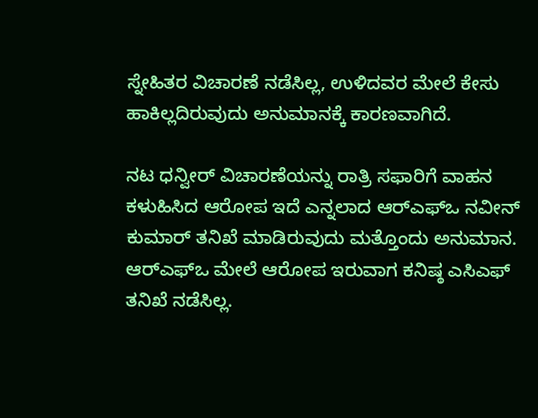ಸ್ನೇಹಿತರ ವಿಚಾರಣೆ ನಡೆಸಿಲ್ಲ, ಉಳಿದವರ ಮೇಲೆ ಕೇಸು ಹಾಕಿಲ್ಲದಿರುವುದು ಅನುಮಾನಕ್ಕೆ ಕಾರಣವಾಗಿದೆ.

ನಟ ಧನ್ವೀರ್‌ ವಿಚಾರಣೆಯನ್ನು ರಾತ್ರಿ ಸಫಾರಿಗೆ ವಾಹನ ಕಳುಹಿಸಿದ ಆರೋಪ ಇದೆ ಎನ್ನಲಾದ ಆರ್‌ಎಫ್‌ಒ ನವೀನ್‌ ಕುಮಾರ್‌ ತನಿಖೆ ಮಾಡಿರುವುದು ಮತ್ತೊಂದು ಅನುಮಾನ. ಆರ್‌ಎಫ್‌ಒ ಮೇಲೆ ಆರೋಪ ಇರುವಾಗ ಕನಿಷ್ಠ ಎಸಿಎಫ್‌ ತನಿಖೆ ನಡೆಸಿಲ್ಲ.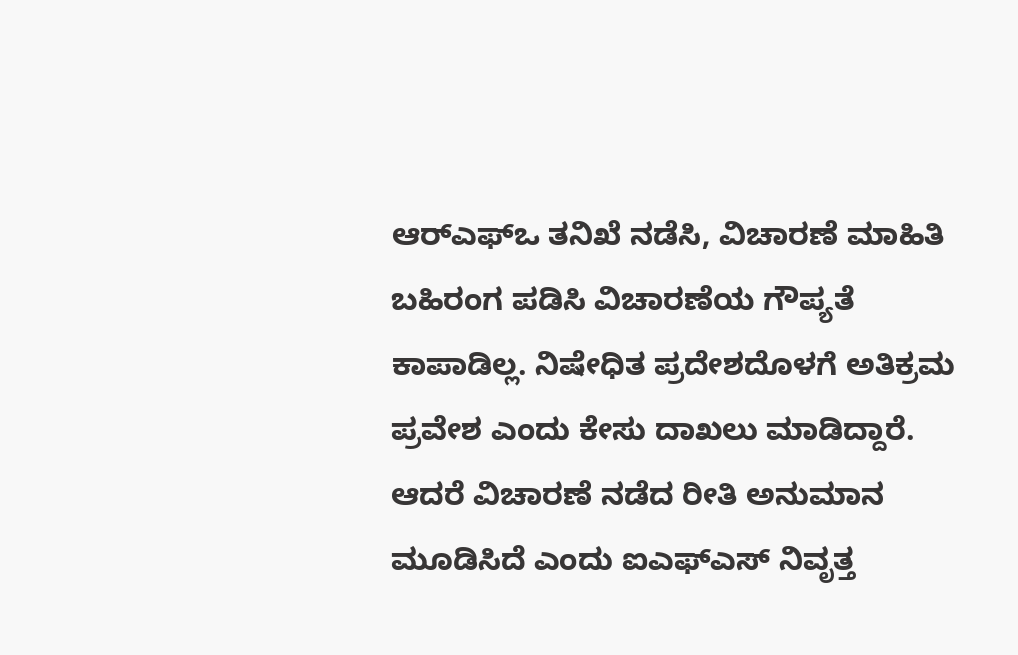ಆರ್‌ಎಫ್‌ಒ ತನಿಖೆ ನಡೆಸಿ, ವಿಚಾರಣೆ ಮಾಹಿತಿ ಬಹಿರಂಗ ಪಡಿಸಿ ವಿಚಾರಣೆಯ ಗೌಪ್ಯತೆ ಕಾಪಾಡಿಲ್ಲ. ನಿಷೇಧಿತ ಪ್ರದೇಶದೊಳಗೆ ಅತಿಕ್ರಮ ಪ್ರವೇಶ ಎಂದು ಕೇಸು ದಾಖಲು ಮಾಡಿದ್ದಾರೆ. ಆದರೆ ವಿಚಾರಣೆ ನಡೆದ ರೀತಿ ಅನುಮಾನ ಮೂಡಿಸಿದೆ ಎಂದು ಐಎಫ್‌ಎಸ್‌ ನಿವೃತ್ತ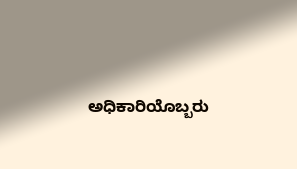ಅಧಿಕಾರಿಯೊಬ್ಬರು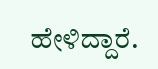ಹೇಳಿದ್ದಾರೆ.